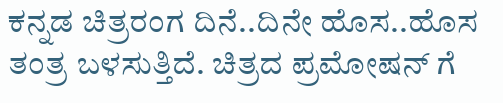ಕನ್ನಡ ಚಿತ್ರರಂಗ ದಿನೆ..ದಿನೇ ಹೊಸ..ಹೊಸ ತಂತ್ರ ಬಳಸುತ್ತಿದೆ. ಚಿತ್ರದ ಪ್ರಮೋಷನ್ ಗೆ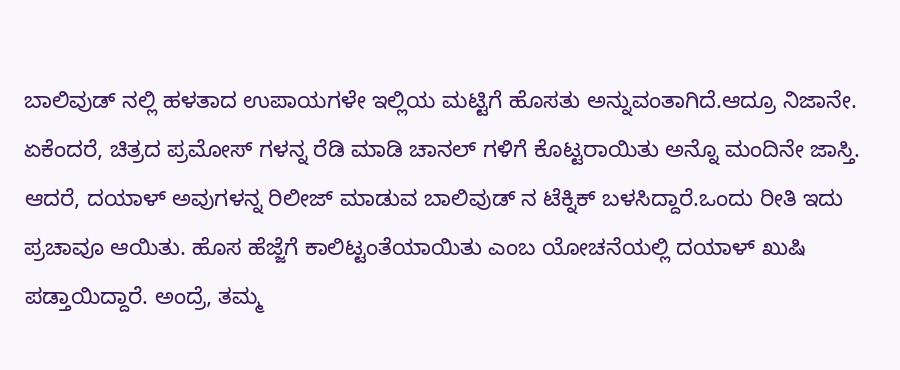ಬಾಲಿವುಡ್ ನಲ್ಲಿ ಹಳತಾದ ಉಪಾಯಗಳೇ ಇಲ್ಲಿಯ ಮಟ್ಟಿಗೆ ಹೊಸತು ಅನ್ನುವಂತಾಗಿದೆ.ಆದ್ರೂ ನಿಜಾನೇ. ಏಕೆಂದರೆ, ಚಿತ್ರದ ಪ್ರಮೋಸ್ ಗಳನ್ನ ರೆಡಿ ಮಾಡಿ ಚಾನಲ್ ಗಳಿಗೆ ಕೊಟ್ಟರಾಯಿತು ಅನ್ನೊ ಮಂದಿನೇ ಜಾಸ್ತಿ. ಆದರೆ, ದಯಾಳ್ ಅವುಗಳನ್ನ ರಿಲೀಜ್ ಮಾಡುವ ಬಾಲಿವುಡ್ ನ ಟೆಕ್ನಿಕ್ ಬಳಸಿದ್ದಾರೆ.ಒಂದು ರೀತಿ ಇದು ಪ್ರಚಾವೂ ಆಯಿತು. ಹೊಸ ಹೆಜ್ಜೆಗೆ ಕಾಲಿಟ್ಟಂತೆಯಾಯಿತು ಎಂಬ ಯೋಚನೆಯಲ್ಲಿ ದಯಾಳ್ ಖುಷಿ ಪಡ್ತಾಯಿದ್ದಾರೆ. ಅಂದ್ರೆ, ತಮ್ಮ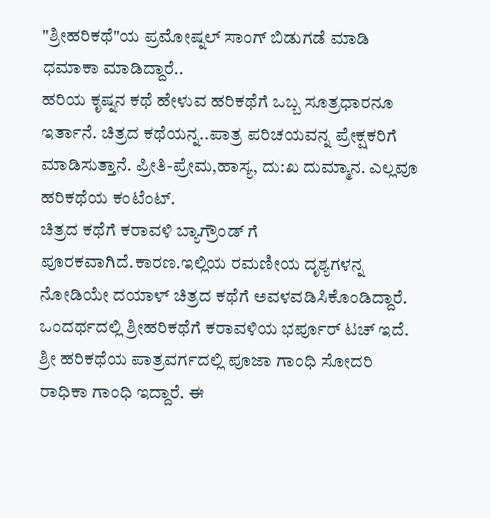"ಶ್ರೀಹರಿಕಥೆ"ಯ ಪ್ರಮೋಷ್ನಲ್ ಸಾಂಗ್ ಬಿಡುಗಡೆ ಮಾಡಿ ಧಮಾಕಾ ಮಾಡಿದ್ದಾರೆ..
ಹರಿಯ ಕೃಷ್ನನ ಕಥೆ ಹೇಳುವ ಹರಿಕಥೆಗೆ ಒಬ್ಬ ಸೂತ್ರಧಾರನೂ ಇರ್ತಾನೆ. ಚಿತ್ರದ ಕಥೆಯನ್ನ..ಪಾತ್ರ ಪರಿಚಯವನ್ನ ಪ್ರೇಕ್ಷಕರಿಗೆ ಮಾಡಿಸುತ್ತಾನೆ. ಪ್ರೀತಿ-ಪ್ರೇಮ,ಹಾಸ್ಯ, ದು:ಖ ದುಮ್ಮಾನ. ಎಲ್ಲವೂ ಹರಿಕಥೆಯ ಕಂಟೆಂಟ್.
ಚಿತ್ರದ ಕಥೆಗೆ ಕರಾವಳಿ ಬ್ಯಾಗ್ರೌಂಡ್ ಗೆ ಪೂರಕವಾಗಿದೆ.ಕಾರಣ.ಇಲ್ಲಿಯ ರಮಣೀಯ ದೃಶ್ಯಗಳನ್ನ ನೋಡಿಯೇ ದಯಾಳ್ ಚಿತ್ರದ ಕಥೆಗೆ ಅವಳವಡಿಸಿಕೊಂಡಿದ್ದಾರೆ. ಒಂದರ್ಥದಲ್ಲಿ ಶ್ರೀಹರಿಕಥೆಗೆ ಕರಾವಳಿಯ ಭರ್ಪೂರ್ ಟಚ್ ಇದೆ.
ಶ್ರೀ ಹರಿಕಥೆಯ ಪಾತ್ರವರ್ಗದಲ್ಲಿ ಪೂಜಾ ಗಾಂಧಿ ಸೋದರಿ ರಾಧಿಕಾ ಗಾಂಧಿ ಇದ್ದಾರೆ. ಈ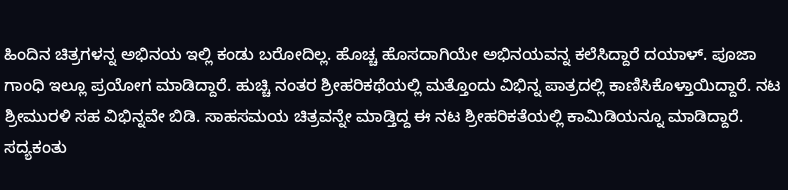ಹಿಂದಿನ ಚಿತ್ರಗಳನ್ನ ಅಭಿನಯ ಇಲ್ಲಿ ಕಂಡು ಬರೋದಿಲ್ಲ. ಹೊಚ್ಚ ಹೊಸದಾಗಿಯೇ ಅಭಿನಯವನ್ನ ಕಲೆಸಿದ್ದಾರೆ ದಯಾಳ್. ಪೂಜಾ ಗಾಂಧಿ ಇಲ್ಲೂ ಪ್ರಯೋಗ ಮಾಡಿದ್ದಾರೆ. ಹುಚ್ಚಿ ನಂತರ ಶ್ರೀಹರಿಕಥೆಯಲ್ಲಿ ಮತ್ತೊಂದು ವಿಭಿನ್ನ ಪಾತ್ರದಲ್ಲಿ ಕಾಣಿಸಿಕೊಳ್ತಾಯಿದ್ದಾರೆ. ನಟ ಶ್ರೀಮುರಳಿ ಸಹ ವಿಭಿನ್ನವೇ ಬಿಡಿ. ಸಾಹಸಮಯ ಚಿತ್ರವನ್ನೇ ಮಾಡ್ತಿದ್ದ ಈ ನಟ ಶ್ರೀಹರಿಕತೆಯಲ್ಲಿ ಕಾಮಿಡಿಯನ್ನೂ ಮಾಡಿದ್ದಾರೆ.
ಸದ್ಯಕಂತು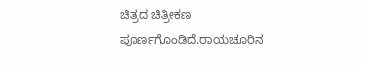ಚಿತ್ರದ ಚಿತ್ರೀಕಣ ಪೂರ್ಣಗೊಂಡಿದೆ.ರಾಯಚೂರಿನ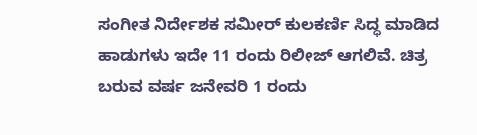ಸಂಗೀತ ನಿರ್ದೇಶಕ ಸಮೀರ್ ಕುಲಕರ್ಣಿ ಸಿದ್ಧ ಮಾಡಿದ ಹಾಡುಗಳು ಇದೇ 11 ರಂದು ರಿಲೀಜ್ ಆಗಲಿವೆ. ಚಿತ್ರ ಬರುವ ವರ್ಷ ಜನೇವರಿ 1 ರಂದು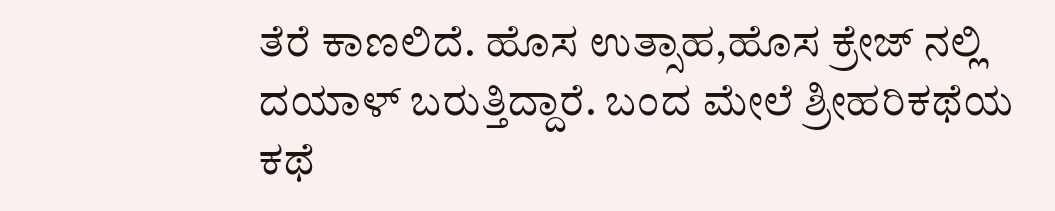ತೆರೆ ಕಾಣಲಿದೆ. ಹೊಸ ಉತ್ಸಾಹ,ಹೊಸ ಕ್ರೇಜ್ ನಲ್ಲಿ ದಯಾಳ್ ಬರುತ್ತಿದ್ದಾರೆ. ಬಂದ ಮೇಲೆ ಶ್ರೀಹರಿಕಥೆಯ ಕಥೆ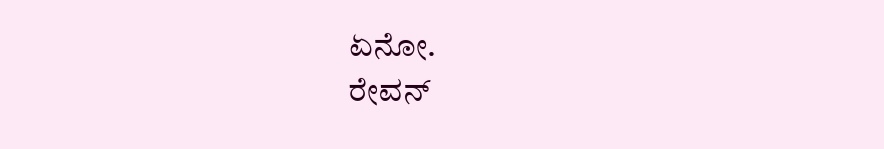ಏನೋ.
ರೇವನ್